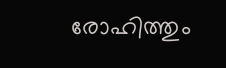രോഹിത്തും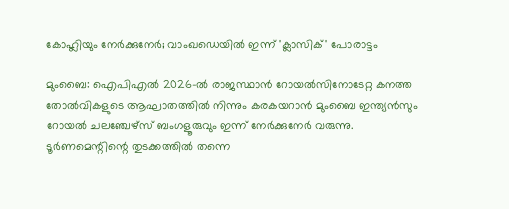കോഹ്ലിയും നേർക്കുനേർ; വാംഖഡെയിൽ ഇന്ന് 'ക്ലാസിക്' പോരാട്ടം

മുംബൈ: ഐപിഎൽ 2026-ൽ രാജസ്ഥാൻ റോയൽസിനോടേറ്റ കനത്ത തോൽവികളുടെ ആഘാതത്തിൽ നിന്നും കരകയറാൻ മുംബൈ ഇന്ത്യൻസും റോയൽ ചലഞ്ചേഴ്സ് ബംഗളൂരുവും ഇന്ന് നേർക്കുനേർ വരുന്നു. ടൂർണമെന്റിന്റെ തുടക്കത്തിൽ തന്നെ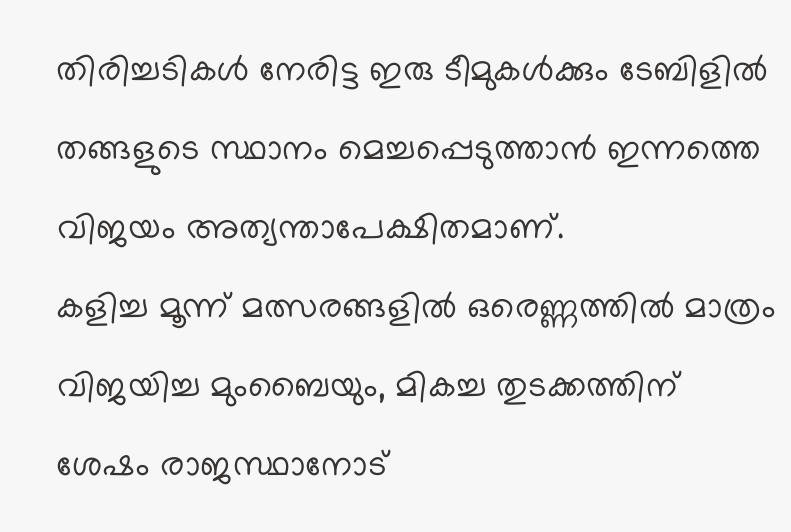തിരിച്ചടികൾ നേരിട്ട ഇരു ടീമുകൾക്കും ടേബിളിൽ തങ്ങളുടെ സ്ഥാനം മെച്ചപ്പെടുത്താൻ ഇന്നത്തെ വിജയം അത്യന്താപേക്ഷിതമാണ്.
കളിച്ച മൂന്ന് മത്സരങ്ങളിൽ ഒരെണ്ണത്തിൽ മാത്രം വിജയിച്ച മുംബൈയും, മികച്ച തുടക്കത്തിന് ശേഷം രാജസ്ഥാനോട്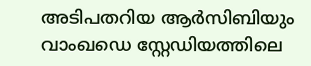അടിപതറിയ ആർസിബിയും വാംഖഡെ സ്റ്റേഡിയത്തിലെ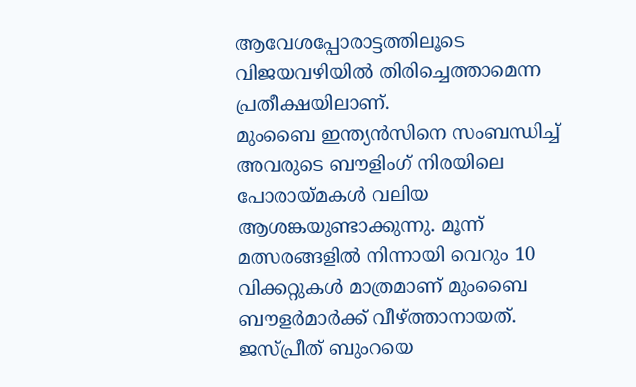ആവേശപ്പോരാട്ടത്തിലൂടെ വിജയവഴിയിൽ തിരിച്ചെത്താമെന്ന പ്രതീക്ഷയിലാണ്.
മുംബൈ ഇന്ത്യൻസിനെ സംബന്ധിച്ച് അവരുടെ ബൗളിംഗ് നിരയിലെ പോരായ്മകൾ വലിയ ആശങ്കയുണ്ടാക്കുന്നു. മൂന്ന് മത്സരങ്ങളിൽ നിന്നായി വെറും 10 വിക്കറ്റുകൾ മാത്രമാണ് മുംബൈ ബൗളർമാർക്ക് വീഴ്ത്താനായത്. ജസ്പ്രീത് ബുംറയെ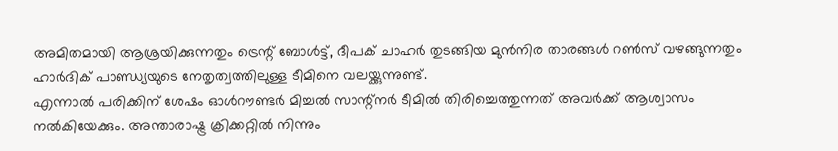അമിതമായി ആശ്രയിക്കുന്നതും ട്രെന്റ് ബോൾട്ട്, ദീപക് ചാഹർ തുടങ്ങിയ മുൻനിര താരങ്ങൾ റൺസ് വഴങ്ങുന്നതും ഹാർദിക് പാണ്ഡ്യയുടെ നേതൃത്വത്തിലുള്ള ടീമിനെ വലയ്ക്കുന്നുണ്ട്.
എന്നാൽ പരിക്കിന് ശേഷം ഓൾറൗണ്ടർ മിച്ചൽ സാന്റ്നർ ടീമിൽ തിരിച്ചെത്തുന്നത് അവർക്ക് ആശ്വാസം നൽകിയേക്കും. അന്താരാഷ്ട്ര ക്രിക്കറ്റിൽ നിന്നും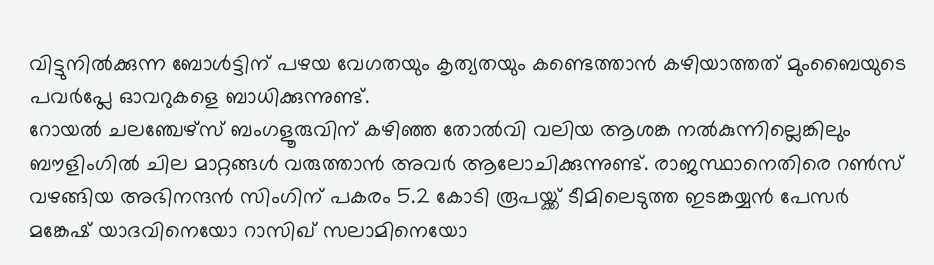വിട്ടുനിൽക്കുന്ന ബോൾട്ടിന് പഴയ വേഗതയും കൃത്യതയും കണ്ടെത്താൻ കഴിയാത്തത് മുംബൈയുടെ പവർപ്ലേ ഓവറുകളെ ബാധിക്കുന്നുണ്ട്.
റോയൽ ചലഞ്ചേഴ്സ് ബംഗളൂരുവിന് കഴിഞ്ഞ തോൽവി വലിയ ആശങ്ക നൽകുന്നില്ലെങ്കിലും ബൗളിംഗിൽ ചില മാറ്റങ്ങൾ വരുത്താൻ അവർ ആലോചിക്കുന്നുണ്ട്. രാജസ്ഥാനെതിരെ റൺസ് വഴങ്ങിയ അഭിനന്ദൻ സിംഗിന് പകരം 5.2 കോടി രൂപയ്ക്ക് ടീമിലെടുത്ത ഇടങ്കയ്യൻ പേസർ മങ്കേഷ് യാദവിനെയോ റാസിഖ് സലാമിനെയോ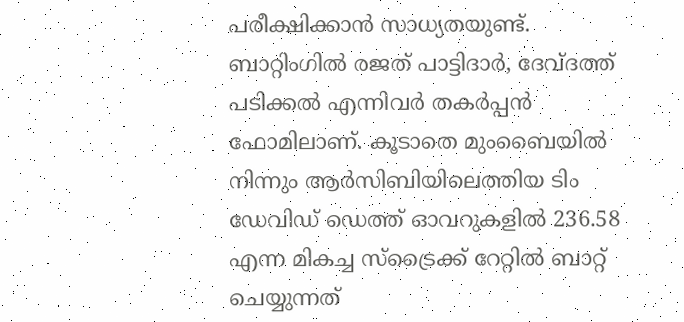പരീക്ഷിക്കാൻ സാധ്യതയുണ്ട്.
ബാറ്റിംഗിൽ രജത് പാട്ടിദാർ, ദേവ്ദത്ത് പടിക്കൽ എന്നിവർ തകർപ്പൻ ഫോമിലാണ്. കൂടാതെ മുംബൈയിൽ നിന്നും ആർസിബിയിലെത്തിയ ടിം ഡേവിഡ് ഡെത്ത് ഓവറുകളിൽ 236.58 എന്ന മികച്ച സ്ട്രൈക്ക് റേറ്റിൽ ബാറ്റ് ചെയ്യുന്നത്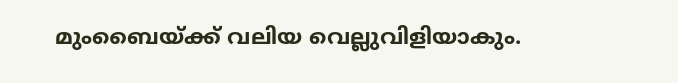മുംബൈയ്ക്ക് വലിയ വെല്ലുവിളിയാകും.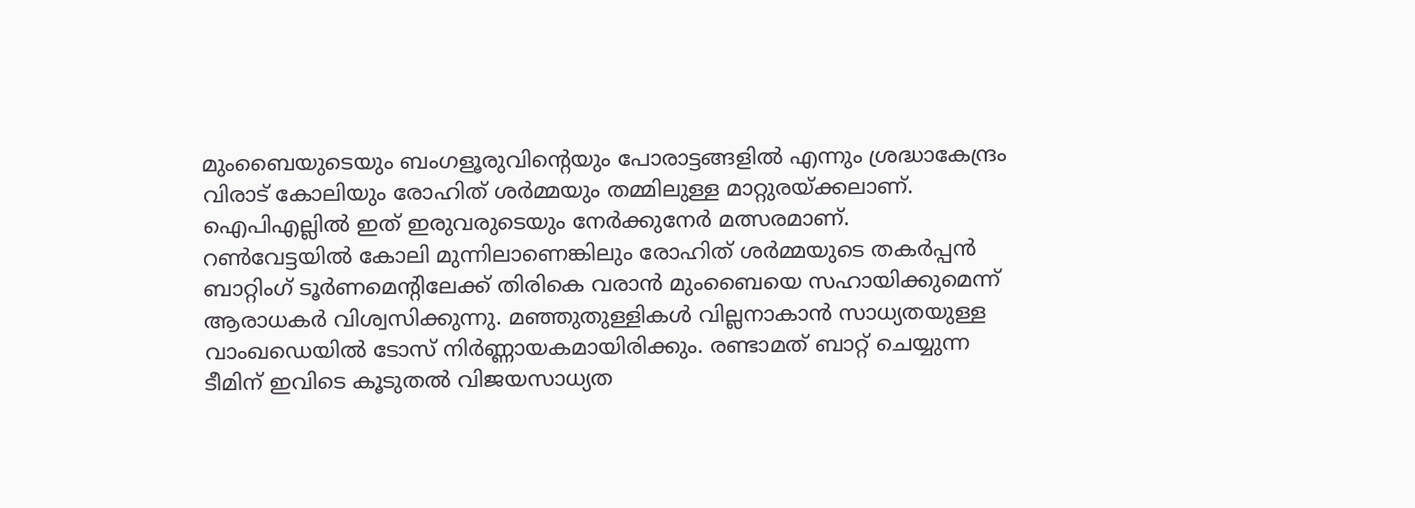മുംബൈയുടെയും ബംഗളൂരുവിന്റെയും പോരാട്ടങ്ങളിൽ എന്നും ശ്രദ്ധാകേന്ദ്രം വിരാട് കോലിയും രോഹിത് ശർമ്മയും തമ്മിലുള്ള മാറ്റുരയ്ക്കലാണ്. ഐപിഎല്ലിൽ ഇത് ഇരുവരുടെയും നേർക്കുനേർ മത്സരമാണ്.
റൺവേട്ടയിൽ കോലി മുന്നിലാണെങ്കിലും രോഹിത് ശർമ്മയുടെ തകർപ്പൻ ബാറ്റിംഗ് ടൂർണമെന്റിലേക്ക് തിരികെ വരാൻ മുംബൈയെ സഹായിക്കുമെന്ന് ആരാധകർ വിശ്വസിക്കുന്നു. മഞ്ഞുതുള്ളികൾ വില്ലനാകാൻ സാധ്യതയുള്ള വാംഖഡെയിൽ ടോസ് നിർണ്ണായകമായിരിക്കും. രണ്ടാമത് ബാറ്റ് ചെയ്യുന്ന ടീമിന് ഇവിടെ കൂടുതൽ വിജയസാധ്യത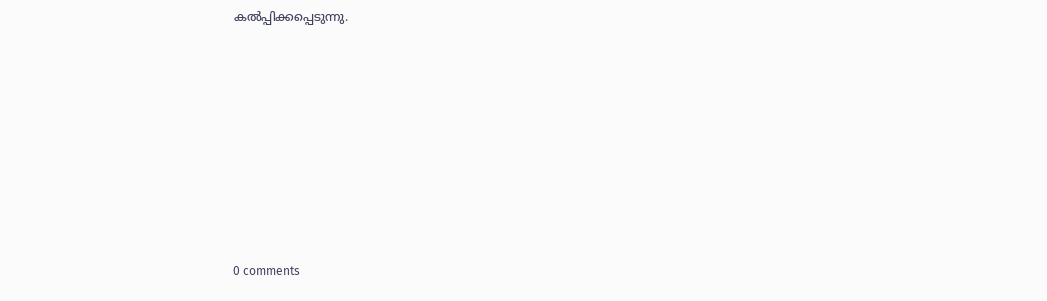കൽപ്പിക്കപ്പെടുന്നു.









0 comments